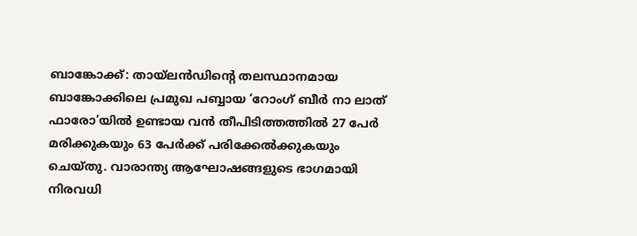ബാങ്കോക്ക്: തായ്ലൻഡിന്റെ തലസ്ഥാനമായ ബാങ്കോക്കിലെ പ്രമുഖ പബ്ബായ ‘റോംഗ് ബീർ നാ ലാത് ഫാരോ’യിൽ ഉണ്ടായ വൻ തീപിടിത്തത്തിൽ 27 പേർ മരിക്കുകയും 63 പേർക്ക് പരിക്കേൽക്കുകയും ചെയ്തു. വാരാന്ത്യ ആഘോഷങ്ങളുടെ ഭാഗമായി നിരവധി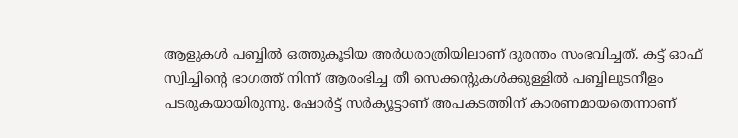ആളുകൾ പബ്ബിൽ ഒത്തുകൂടിയ അർധരാത്രിയിലാണ് ദുരന്തം സംഭവിച്ചത്. കട്ട് ഓഫ് സ്വിച്ചിന്റെ ഭാഗത്ത് നിന്ന് ആരംഭിച്ച തീ സെക്കന്റുകൾക്കുള്ളിൽ പബ്ബിലുടനീളം പടരുകയായിരുന്നു. ഷോർട്ട് സർക്യൂട്ടാണ് അപകടത്തിന് കാരണമായതെന്നാണ്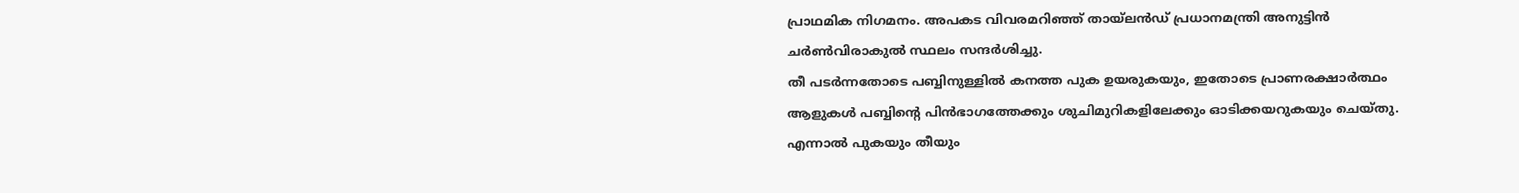പ്രാഥമിക നിഗമനം. അപകട വിവരമറിഞ്ഞ് തായ്ലൻഡ് പ്രധാനമന്ത്രി അനുട്ടിൻ ചർൺവിരാകുൽ സ്ഥലം സന്ദർശിച്ചു.
തീ പടർന്നതോടെ പബ്ബിനുള്ളിൽ കനത്ത പുക ഉയരുകയും, ഇതോടെ പ്രാണരക്ഷാർത്ഥം ആളുകൾ പബ്ബിന്റെ പിൻഭാഗത്തേക്കും ശുചിമുറികളിലേക്കും ഓടിക്കയറുകയും ചെയ്തു. എന്നാൽ പുകയും തീയും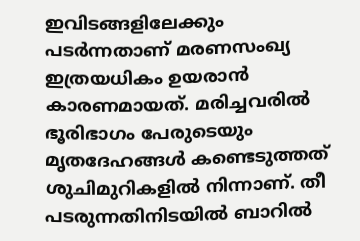ഇവിടങ്ങളിലേക്കും പടർന്നതാണ് മരണസംഖ്യ ഇത്രയധികം ഉയരാൻ കാരണമായത്. മരിച്ചവരിൽ ഭൂരിഭാഗം പേരുടെയും മൃതദേഹങ്ങൾ കണ്ടെടുത്തത് ശുചിമുറികളിൽ നിന്നാണ്. തീ പടരുന്നതിനിടയിൽ ബാറിൽ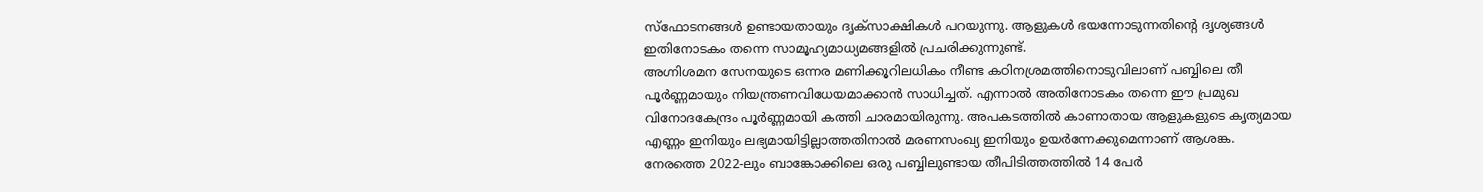സ്ഫോടനങ്ങൾ ഉണ്ടായതായും ദൃക്സാക്ഷികൾ പറയുന്നു. ആളുകൾ ഭയന്നോടുന്നതിന്റെ ദൃശ്യങ്ങൾ ഇതിനോടകം തന്നെ സാമൂഹ്യമാധ്യമങ്ങളിൽ പ്രചരിക്കുന്നുണ്ട്.
അഗ്നിശമന സേനയുടെ ഒന്നര മണിക്കൂറിലധികം നീണ്ട കഠിനശ്രമത്തിനൊടുവിലാണ് പബ്ബിലെ തീ പൂർണ്ണമായും നിയന്ത്രണവിധേയമാക്കാൻ സാധിച്ചത്. എന്നാൽ അതിനോടകം തന്നെ ഈ പ്രമുഖ വിനോദകേന്ദ്രം പൂർണ്ണമായി കത്തി ചാരമായിരുന്നു. അപകടത്തിൽ കാണാതായ ആളുകളുടെ കൃത്യമായ എണ്ണം ഇനിയും ലഭ്യമായിട്ടില്ലാത്തതിനാൽ മരണസംഖ്യ ഇനിയും ഉയർന്നേക്കുമെന്നാണ് ആശങ്ക. നേരത്തെ 2022-ലും ബാങ്കോക്കിലെ ഒരു പബ്ബിലുണ്ടായ തീപിടിത്തത്തിൽ 14 പേർ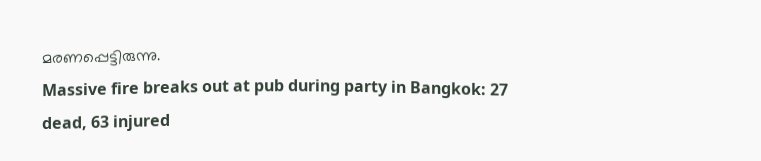മരണപ്പെട്ടിരുന്നു.
Massive fire breaks out at pub during party in Bangkok: 27 dead, 63 injured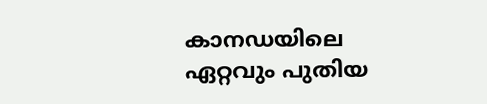കാനഡയിലെ ഏറ്റവും പുതിയ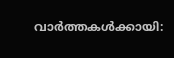വാർത്തകൾക്കായി: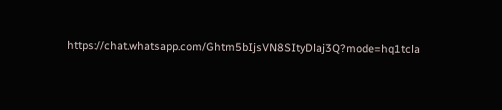https://chat.whatsapp.com/Ghtm5bIjsVN8SItyDlaj3Q?mode=hq1tcla